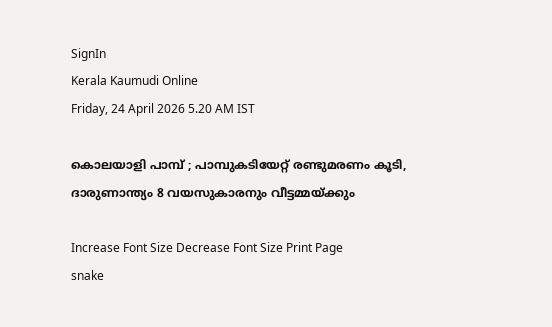SignIn
Kerala Kaumudi Online
Friday, 24 April 2026 5.20 AM IST

കൊലയാളി പാമ്പ് ; പാമ്പുകടിയേറ്റ് രണ്ടുമരണം കൂടി, ദാരുണാന്ത്യം 8 വയസുകാരനും വീട്ടമ്മയ്ക്കും

Increase Font Size Decrease Font Size Print Page
snake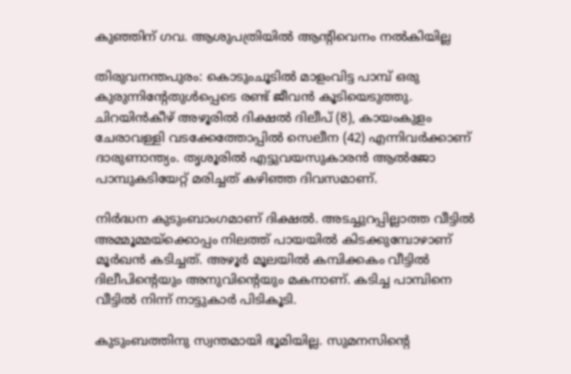കുഞ്ഞിന് ഗവ. ആശുപത്രിയിൽ ആന്റിവെനം നൽകിയില്ല

തിരുവനന്തപുരം: കൊടുംചൂടിൽ മാളംവിട്ട പാമ്പ് ഒരു കുരുന്നിന്റേതുൾപ്പെടെ രണ്ട് ജീവൻ കൂടിയെടുത്തു. ചിറയിൻകീഴ് അഴൂരിൽ ദിക്ഷൽ ദിലീപ് (8), കായംകുളം ചേരാവള്ളി വടക്കേത്തോപ്പിൽ സെലീന (42) എന്നിവർക്കാണ് ദാരുണാന്ത്യം. തൃശൂരിൽ എട്ടുവയസുകാരൻ ആൽജോ പാമ്പുകടിയേറ്റ് മരിച്ചത് കഴിഞ്ഞ ദിവസമാണ്.

നിർദ്ധന കുടുംബാംഗമാണ് ദിക്ഷൽ. അടച്ചുറപ്പില്ലാത്ത വീട്ടിൽ അമ്മൂമ്മയ്‌ക്കൊപ്പം നിലത്ത് പായയിൽ കിടക്കുമ്പോഴാണ് മൂർഖൻ കടിച്ചത്. അഴൂർ മൂലയിൽ കമ്പിക്കകം വീട്ടിൽ ദിലീപിന്റെയും അനുവിന്റെയും മകനാണ്. കടിച്ച പാമ്പിനെ വീട്ടിൽ നിന്ന് നാട്ടുകാർ പിടികൂടി.

കുടുംബത്തിനു സ്വന്തമായി ഭൂമിയില്ല. സുമനസിന്റെ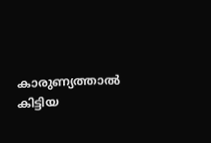കാരുണ്യത്താൽ കിട്ടിയ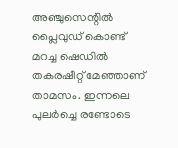അഞ്ചുസെന്റിൽ പ്ലൈവുഡ് കൊണ്ട് മറച്ച ഷെഡിൽ തകരഷീറ്റ് മേഞ്ഞാണ് താമസം. ഇന്നലെ പുലർച്ചെ രണ്ടോടെ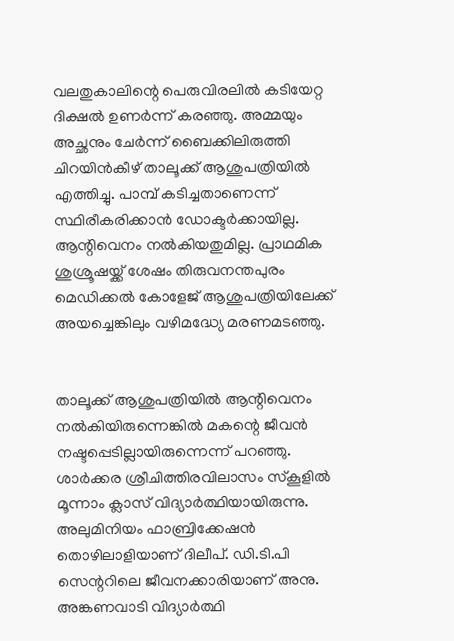വലതുകാലിന്റെ പെരുവിരലിൽ കടിയേറ്റ ദിക്ഷൽ ഉണർന്ന് കരഞ്ഞു. അമ്മയും അച്ഛനും ചേർന്ന് ബൈക്കിലിരുത്തി ചിറയിൻകീഴ് താലൂക്ക് ആശുപത്രിയിൽ എത്തിച്ചു. പാമ്പ് കടിച്ചതാണെന്ന് സ്ഥിരീകരിക്കാൻ ഡോക്ടർക്കായില്ല. ആന്റിവെനം നൽകിയതുമില്ല. പ്രാഥമിക ശുശ്രൂഷയ്ക്ക് ശേഷം തിരുവനന്തപുരം മെഡിക്കൽ കോളേജ് ആശുപത്രിയിലേക്ക് അയച്ചെങ്കിലും വഴിമദ്ധ്യേ മരണമടഞ്ഞു.


താലൂക്ക് ആശുപത്രിയിൽ ആന്റിവെനം നൽകിയിരുന്നെങ്കിൽ മകന്റെ ജീവൻ നഷ്ടപ്പെടില്ലായിരുന്നെന്ന് പറഞ്ഞു. ശാർക്കര ശ്രീചിത്തിരവിലാസം സ്‌കൂളിൽ മൂന്നാം ക്ലാസ് വിദ്യാർത്ഥിയായിരുന്നു. അലുമിനിയം ഫാബ്രിക്കേഷൻ തൊഴിലാളിയാണ് ദിലീപ്. ഡി.ടി.പി സെന്ററിലെ ജീവനക്കാരിയാണ് അനു. അങ്കണവാ‌ടി വിദ്യാർത്ഥി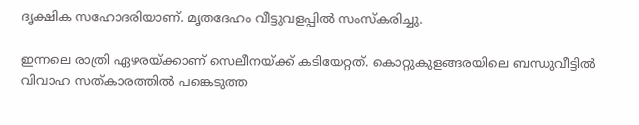ദൃക്ഷിക സഹോദരിയാണ്. മൃതദേഹം വീട്ടുവളപ്പിൽ സംസ്‌കരിച്ചു.

ഇന്നലെ രാത്രി ഏഴരയ്ക്കാണ് സെലീനയ്ക്ക് കടിയേറ്റത്. കൊറ്റുകുളങ്ങരയിലെ ബന്ധുവീട്ടിൽ വിവാഹ സത്കാരത്തിൽ പങ്കെടുത്ത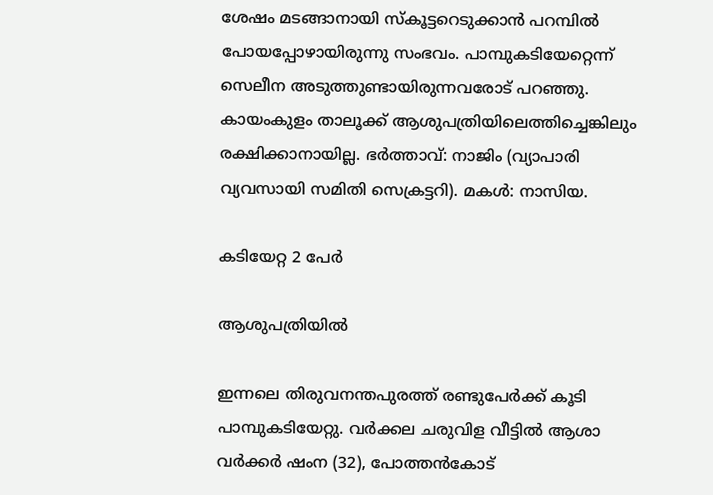ശേഷം മടങ്ങാനായി സ്‌കൂട്ടറെടുക്കാൻ പറമ്പിൽ പോയപ്പോഴായിരുന്നു സംഭവം. പാമ്പുകടിയേറ്റെന്ന്‌ സെലീന അടുത്തുണ്ടായിരുന്നവരോട്‌ പറഞ്ഞു. കായംകുളം താല‍ൂക്ക്‌ ആശുപത്രിയിലെത്തിച്ചെങ്കിലും രക്ഷിക്കാനായില്ല. ഭർത്താവ്‌: നാജിം (വ്യാപാരി വ്യവസായി സമിതി സെക്രട്ടറി). മകൾ: നാസിയ.

കടിയേറ്റ 2 പേർ

ആശുപത്രിയിൽ

ഇന്നലെ തിരുവനന്തപുരത്ത് രണ്ടുപേർക്ക് കൂടി പാമ്പുകടിയേറ്റു. വർക്കല ചരുവിള വീട്ടിൽ ആശാ വർക്കർ ഷംന (32), പോത്തൻകോട്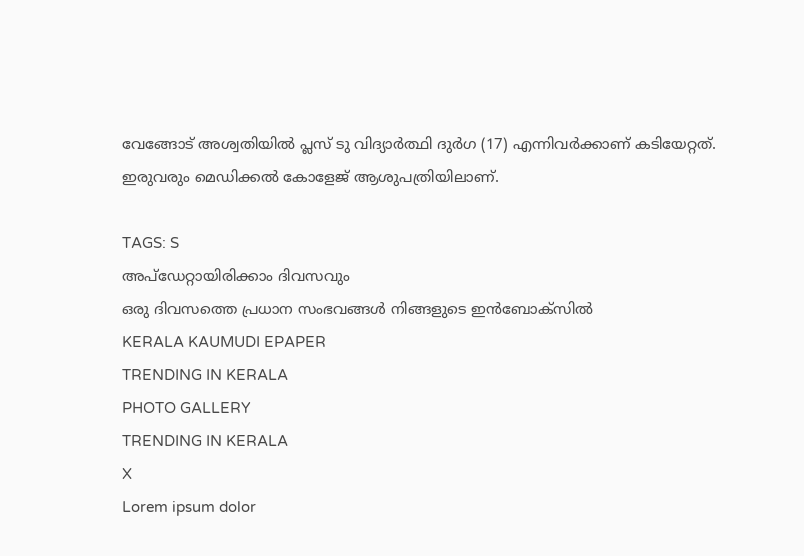വേങ്ങോട് അശ്വതിയിൽ പ്ലസ് ടു വിദ്യാർത്ഥി ദുർഗ (17) എന്നിവർക്കാണ് കടിയേറ്റത്. ഇരുവരും മെഡിക്കൽ കോളേജ് ആശുപത്രിയിലാണ്.

TAGS: S
അപ്ഡേറ്റായിരിക്കാം ദിവസവും
ഒരു ദിവസത്തെ പ്രധാന സംഭവങ്ങൾ നിങ്ങളുടെ ഇൻബോക്സിൽ
KERALA KAUMUDI EPAPER
TRENDING IN KERALA
PHOTO GALLERY
TRENDING IN KERALA
X
Lorem ipsum dolor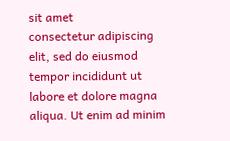sit amet
consectetur adipiscing elit, sed do eiusmod tempor incididunt ut labore et dolore magna aliqua. Ut enim ad minim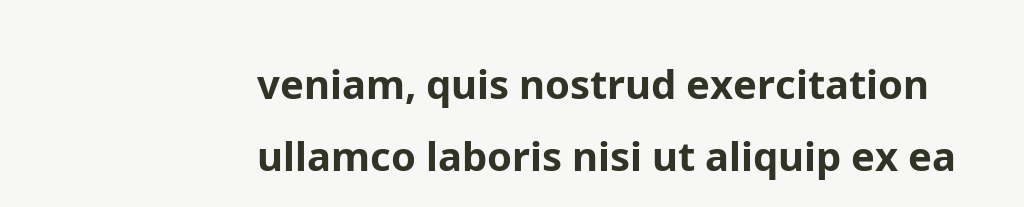veniam, quis nostrud exercitation ullamco laboris nisi ut aliquip ex ea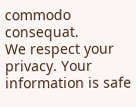commodo consequat.
We respect your privacy. Your information is safe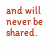and will never be shared.